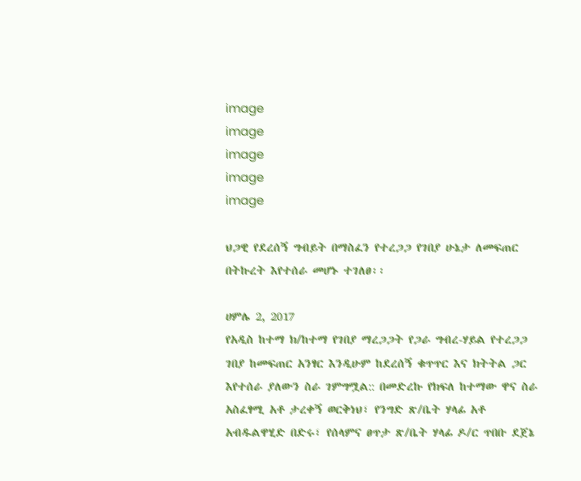image
image
image
image
image

ህጋዊ የደረሰኝ ግብይት በማስፈን የተረጋጋ የገበያ ሁኔታ ለመፍጠር በትኩረት እየተሰራ መሆኑ ተገለፀ፡፡

ሀምሌ 2, 2017
የአዲስ ከተማ ክ/ከተማ የገበያ ማረጋጋት የጋራ ግብረ-ሃይል የተረጋጋ ገበያ ከመፍጠር አንፃር እንዲሁም ከደረሰኝ ቁጥጥር እና ክትትል ጋር እየተሰራ ያለውን ስራ ገምግሟል:: በመድረኩ የክፍለ ከተማው ዋና ስራ አስፈፃሚ አቶ ታረቀኝ ወርቅነህ፣ የንግድ ጽ/ቤት ሃላፊ አቶ አብዱልዋሂድ በድሩ፣ የሰላምና ፀጥታ ጽ/ቤት ሃላፊ ዶ/ር ጥበቡ ደጀኔ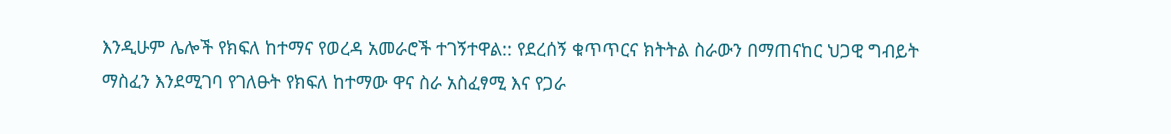እንዲሁም ሌሎች የክፍለ ከተማና የወረዳ አመራሮች ተገኝተዋል:: የደረሰኝ ቁጥጥርና ክትትል ስራውን በማጠናከር ህጋዊ ግብይት ማስፈን እንደሚገባ የገለፁት የክፍለ ከተማው ዋና ስራ አስፈፃሚ እና የጋራ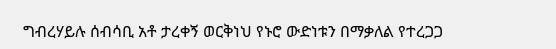ግብረሃይሉ ሰብሳቢ አቶ ታረቀኝ ወርቅነህ የኑሮ ውድነቱን በማቃለል የተረጋጋ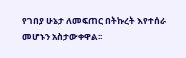የገበያ ሁኔታ ለመፍጠር በትኩረት እየተሰራ መሆኑን አስታውቀዋል፡፡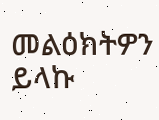መልዕክትዎን ይላኩ